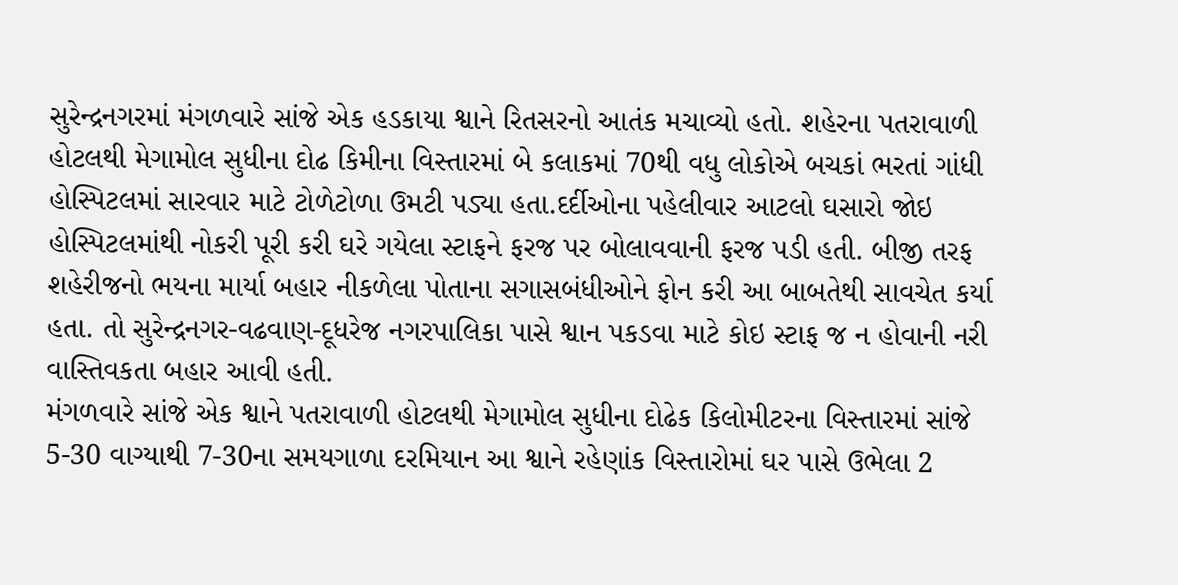સુરેન્દ્રનગરમાં મંગળવારે સાંજે એક હડકાયા શ્વાને રિતસરનો આતંક મચાવ્યો હતો. શહેરના પતરાવાળી હોટલથી મેગામોલ સુધીના દોઢ કિમીના વિસ્તારમાં બે કલાકમાં 70થી વધુ લોકોએ બચકાં ભરતાં ગાંધી હોસ્પિટલમાં સારવાર માટે ટોળેટોળા ઉમટી પડ્યા હતા.દર્દીઓના પહેલીવાર આટલો ઘસારો જોઇ હોસ્પિટલમાંથી નોકરી પૂરી કરી ઘરે ગયેલા સ્ટાફને ફરજ પર બોલાવવાની ફરજ પડી હતી. બીજી તરફ શહેરીજનો ભયના માર્યા બહાર નીકળેલા પોતાના સગાસબંધીઓને ફોન કરી આ બાબતેથી સાવચેત કર્યા હતા. તો સુરેન્દ્રનગર-વઢવાણ-દૂધરેજ નગરપાલિકા પાસે શ્વાન પકડવા માટે કોઇ સ્ટાફ જ ન હોવાની નરી વાસ્તિવકતા બહાર આવી હતી.
મંગળવારે સાંજે એક શ્વાને પતરાવાળી હોટલથી મેગામોલ સુધીના દોઢેક કિલોમીટરના વિસ્તારમાં સાંજે 5-30 વાગ્યાથી 7-30ના સમયગાળા દરમિયાન આ શ્વાને રહેણાંક વિસ્તારોમાં ઘર પાસે ઉભેલા 2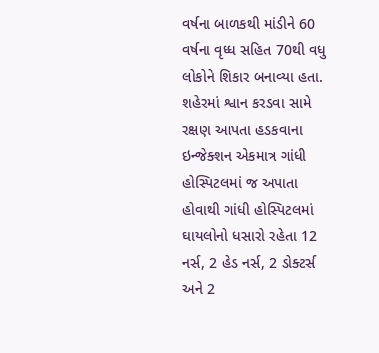વર્ષના બાળકથી માંડીને 60 વર્ષના વૃધ્ધ સહિત 70થી વધુ લોકોને શિકાર બનાવ્યા હતા. શહેરમાં શ્વાન કરડવા સામે રક્ષણ આપતા હડકવાના ઇન્જેક્શન એકમાત્ર ગાંધી હોસ્પિટલમાં જ અપાતા હોવાથી ગાંધી હોસ્પિટલમાં ઘાયલોનો ધસારો રહેતા 12 નર્સ, 2 હેડ નર્સ, 2 ડોક્ટર્સ અને 2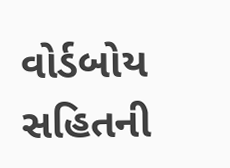વોર્ડબોય સહિતની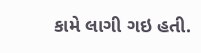કામે લાગી ગઇ હતી.